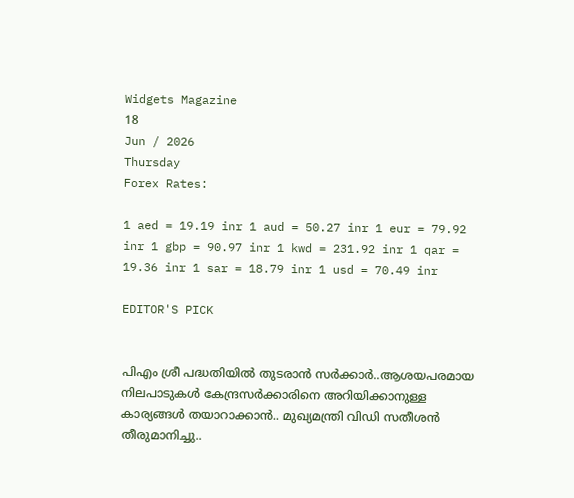Widgets Magazine
18
Jun / 2026
Thursday
Forex Rates:

1 aed = 19.19 inr 1 aud = 50.27 inr 1 eur = 79.92 inr 1 gbp = 90.97 inr 1 kwd = 231.92 inr 1 qar = 19.36 inr 1 sar = 18.79 inr 1 usd = 70.49 inr

EDITOR'S PICK


പിഎം ശ്രീ പദ്ധതിയിൽ തുടരാൻ സർക്കാർ..ആശയപരമായ നിലപാടുകൾ കേന്ദ്രസർക്കാരിനെ അറിയിക്കാനുള്ള കാര്യങ്ങൾ തയാറാക്കാൻ.. മുഖ്യമന്ത്രി വിഡി സതീശൻ തീരുമാനിച്ചു..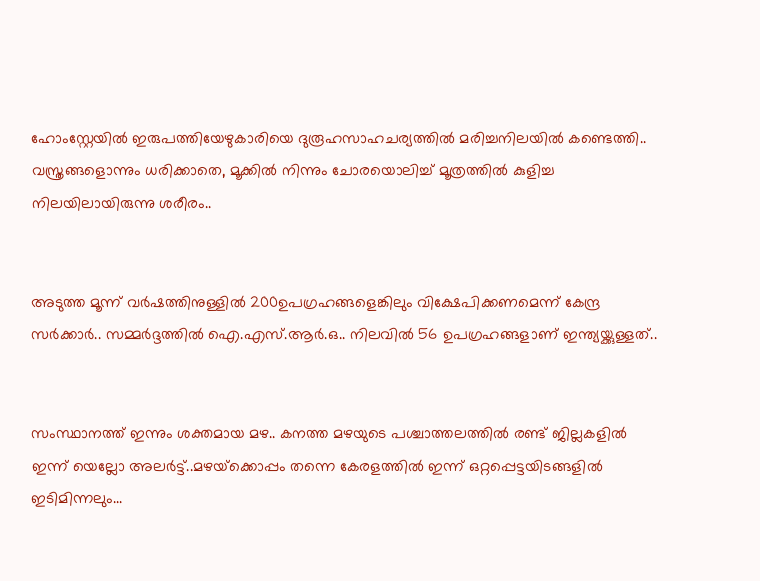ഹോംസ്റ്റേയില്‍ ഇരുപത്തിയേഴുകാരിയെ ദുരൂഹസാഹചര്യത്തില്‍ മരിച്ചനിലയില്‍ കണ്ടെത്തി.. വസ്ത്രങ്ങളൊന്നും ധരിക്കാതെ, മൂക്കില്‍ നിന്നും ചോരയൊലിച്ച് മൂത്രത്തില്‍ കുളിച്ച നിലയിലായിരുന്നു ശരീരം..


അടുത്ത മൂന്ന് വർഷത്തിനുള്ളിൽ 200ഉപഗ്രഹങ്ങളെങ്കിലും വിക്ഷേപിക്കണമെന്ന് കേന്ദ്ര സർക്കാർ.. സമ്മർദ്ദത്തിൽ ഐ.എസ്.ആർ.ഒ.. നിലവിൽ 56 ഉപഗ്രഹങ്ങളാണ് ഇന്ത്യയ്ക്കുള്ളത്..


സംസ്ഥാനത്ത് ഇന്നും ശക്തമായ മഴ.. കനത്ത മഴയുടെ പശ്ചാത്തലത്തിൽ രണ്ട് ജില്ലകളിൽ ഇന്ന് യെല്ലോ അലർട്ട്..മഴയ്‌ക്കൊപ്പം തന്നെ കേരളത്തിൽ ഇന്ന് ഒറ്റപ്പെട്ടയിടങ്ങളിൽ ഇടിമിന്നലും...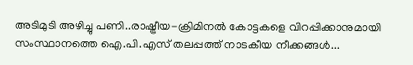അടിമുടി അഴിച്ചു പണി..രാഷ്ട്രീയ-ക്രിമിനല്‍ കോട്ടകളെ വിറപ്പിക്കാനുമായി സംസ്ഥാനത്തെ ഐ.പി.എസ് തലപ്പത്ത് നാടകീയ നീക്കങ്ങൾ...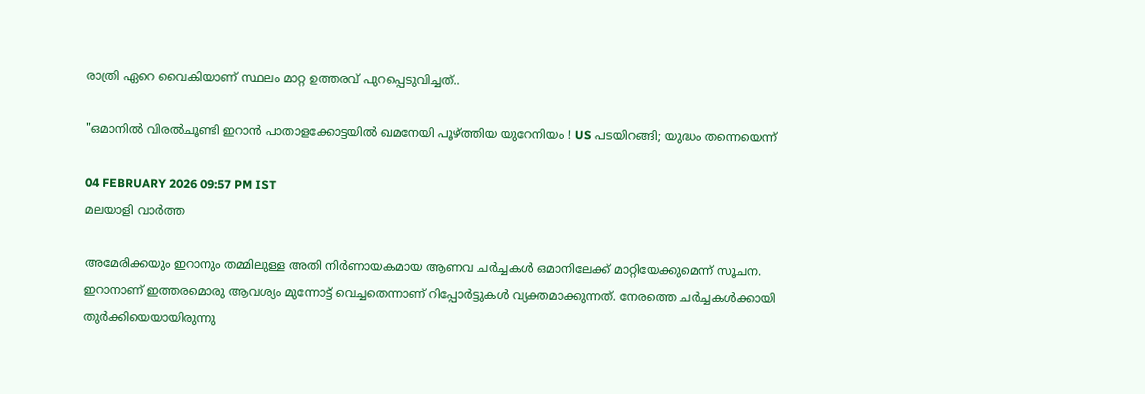രാത്രി ഏറെ വൈകിയാണ് സ്ഥലം മാറ്റ ഉത്തരവ് പുറപ്പെടുവിച്ചത്..

"ഒമാനില്‍ വിരല്‍ചൂണ്ടി ഇറാന്‍ പാതാളക്കോട്ടയില്‍ ഖമനേയി പൂഴ്ത്തിയ യുറേനിയം ! US പടയിറങ്ങി; യുദ്ധം തന്നെയെന്ന്

04 FEBRUARY 2026 09:57 PM IST
മലയാളി വാര്‍ത്ത

അമേരിക്കയും ഇറാനും തമ്മിലുള്ള അതി നിർണായകമായ ആണവ ചർച്ചകൾ ഒമാനിലേക്ക് മാറ്റിയേക്കുമെന്ന് സൂചന. ഇറാനാണ് ഇത്തരമൊരു ആവശ്യം മുന്നോട്ട് വെച്ചതെന്നാണ് റിപ്പോർട്ടുകൾ വ്യക്തമാക്കുന്നത്. നേരത്തെ ചർച്ചകൾക്കായി തുർക്കിയെയായിരുന്നു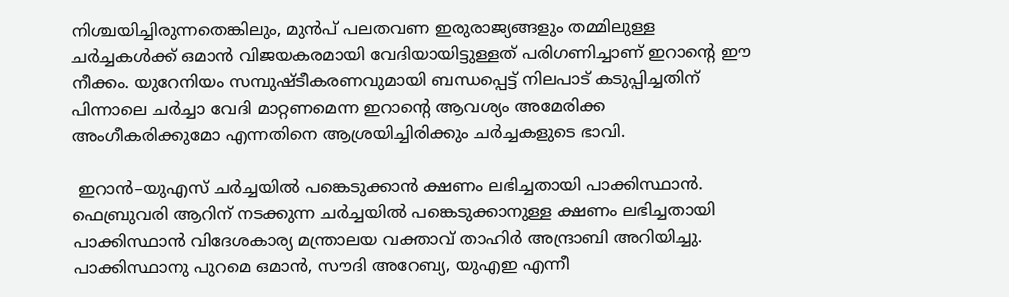നിശ്ചയിച്ചിരുന്നതെങ്കിലും, മുൻപ് പലതവണ ഇരുരാജ്യങ്ങളും തമ്മിലുള്ള ചർച്ചകൾക്ക് ഒമാൻ വിജയകരമായി വേദിയായിട്ടുള്ളത് പരിഗണിച്ചാണ് ഇറാൻ്റെ ഈ നീക്കം. യുറേനിയം സമ്പുഷ്ടീകരണവുമായി ബന്ധപ്പെട്ട് നിലപാട് കടുപ്പിച്ചതിന് പിന്നാലെ ചർച്ചാ വേദി മാറ്റണമെന്ന ഇറാൻ്റെ ആവശ്യം അമേരിക്ക അംഗീകരിക്കുമോ എന്നതിനെ ആശ്രയിച്ചിരിക്കും ചർച്ചകളുടെ ഭാവി.

 ഇറാൻ–യുഎസ് ചർച്ചയിൽ പങ്കെടുക്കാൻ ക്ഷണം ലഭിച്ചതായി പാക്കിസ്ഥാൻ. ഫെബ്രുവരി ആറിന് നടക്കുന്ന ചർച്ചയിൽ പങ്കെടുക്കാനുള്ള ക്ഷണം ലഭിച്ചതായി പാക്കിസ്ഥാൻ വിദേശകാര്യ മന്ത്രാലയ വക്താവ് താഹിർ അന്ദ്രാബി അറിയിച്ചു. പാക്കിസ്ഥാനു പുറമെ ഒമാൻ, സൗദി അറേബ്യ, യുഎഇ എന്നീ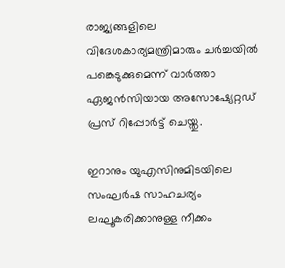രാജ്യങ്ങളിലെ വിദേശകാര്യമന്ത്രിമാരും ചർച്ചയിൽ പങ്കെടുക്കുമെന്ന് വാർത്താ ഏജൻസിയായ അസോഷ്യേറ്റഡ് പ്രസ് റിപ്പോർട്ട് ചെയ്തു.

ഇറാനും യുഎസിനുമിടയിലെ സംഘര്‍ഷ സാഹചര്യം ലഘൂകരിക്കാനുള്ള നീക്കം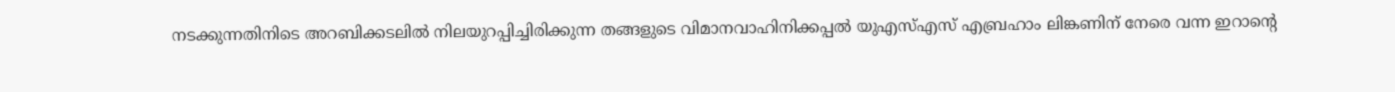നടക്കുന്നതിനിടെ അറബിക്കടലില്‍ നിലയുറപ്പിച്ചിരിക്കുന്ന തങ്ങളുടെ വിമാനവാഹിനിക്കപ്പല്‍ യുഎസ്എസ് എബ്രഹാം ലിങ്കണിന് നേരെ വന്ന ഇറാൻ്റെ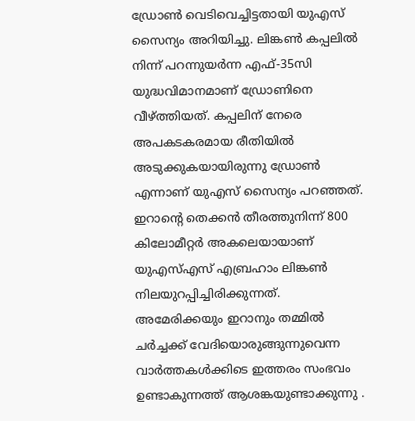ഡ്രോണ്‍ വെടിവെച്ചിട്ടതായി യുഎസ് സൈന്യം അറിയിച്ചു. ലിങ്കണ്‍ കപ്പലില്‍ നിന്ന് പറന്നുയര്‍ന്ന എഫ്-35സി യുദ്ധവിമാനമാണ് ഡ്രോണിനെ വീഴ്ത്തിയത്. കപ്പലിന് നേരെ അപകടകരമായ രീതിയില്‍ അടുക്കുകയായിരുന്നു ഡ്രോണ്‍ എന്നാണ് യുഎസ് സൈന്യം പറഞ്ഞത്. ഇറാന്റെ തെക്കന്‍ തീരത്തുനിന്ന് 800 കിലോമീറ്റര്‍ അകലെയായാണ് യുഎസ്എസ് എബ്രഹാം ലിങ്കണ്‍ നിലയുറപ്പിച്ചിരിക്കുന്നത്.
അമേരിക്കയും ഇറാനും തമ്മില്‍ ചര്‍ച്ചക്ക് വേദിയൊരുങ്ങുന്നുവെന്ന വാര്‍ത്തകള്‍ക്കിടെ ഇത്തരം സംഭവം ഉണ്ടാകുന്നത്ത് ആശങ്കയുണ്ടാക്കുന്നു .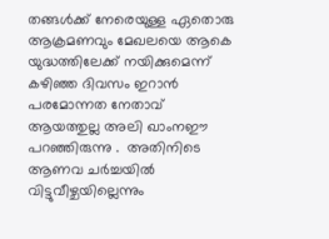തങ്ങള്‍ക്ക് നേരെയുള്ള ഏതൊരു ആക്രമണവും മേഖലയെ ആകെ യുദ്ധത്തിലേക്ക് നയിക്കുമെന്ന് കഴിഞ്ഞ ദിവസം ഇറാന്‍ പരമോന്നത നേതാവ് ആയത്തുല്ല അലി ഖാംനഈ പറഞ്ഞിരുന്നു .  അതിനിടെ ആണവ ചർച്ചയിൽ വിട്ടുവീഴ്ചയില്ലെന്നും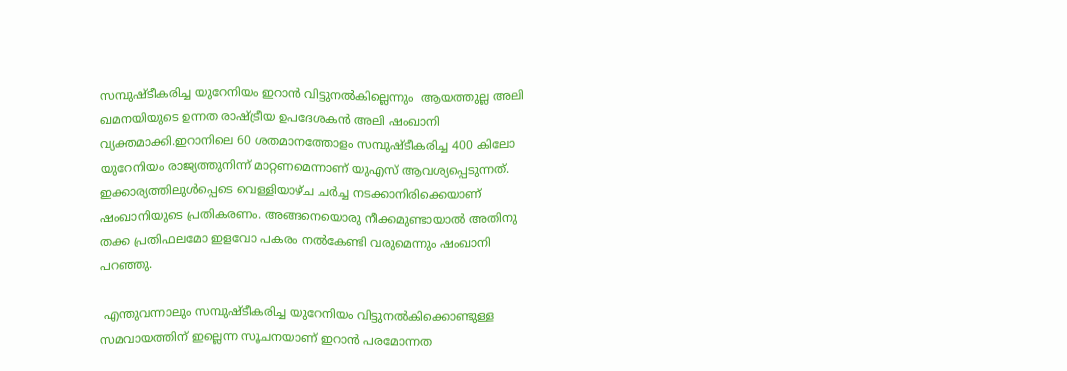സമ്പുഷ്ടീകരിച്ച യുറേനിയം ഇറാൻ വിട്ടുനൽകില്ലെന്നും  ആയത്തുല്ല അലി ഖമനയിയുടെ ഉന്നത രാഷ്ട്രീയ ഉപദേശകൻ അലി ഷംഖാനി വ്യക്തമാക്കി.ഇറാനിലെ 60 ശതമാനത്തോളം സമ്പുഷ്ടീകരിച്ച 400 കിലോ യുറേനിയം രാജ്യത്തുനിന്ന് മാറ്റണമെന്നാണ് യുഎസ് ആവശ്യപ്പെടുന്നത്. ഇക്കാര്യത്തിലുൾപ്പെടെ വെള്ളിയാഴ്ച ചർച്ച നടക്കാനിരിക്കെയാണ് ഷംഖാനിയുടെ പ്രതികരണം. അങ്ങനെയൊരു നീക്കമുണ്ടായാൽ അതിനു തക്ക പ്രതിഫലമോ ഇളവോ പകരം നൽകേണ്ടി വരുമെന്നും ഷംഖാനി പറഞ്ഞു.

 എന്തുവന്നാലും സമ്പുഷ്ടീകരിച്ച യുറേനിയം വിട്ടുനൽകിക്കൊണ്ടുള്ള സമവായത്തിന് ഇല്ലെന്ന സൂചനയാണ് ഇറാൻ പരമോന്നത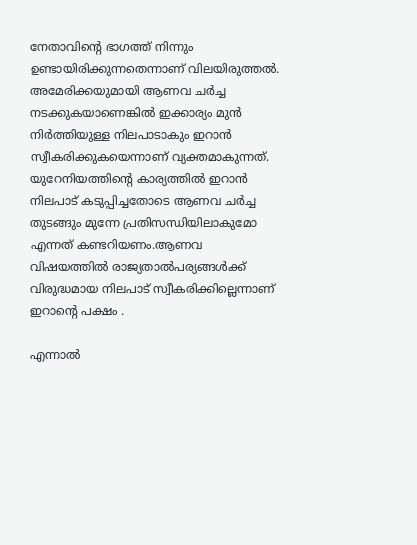നേതാവിന്‍റെ ഭാഗത്ത് നിന്നും ഉണ്ടായിരിക്കുന്നതെന്നാണ് വിലയിരുത്തൽ. അമേരിക്കയുമായി ആണവ ചർച്ച നടക്കുകയാണെങ്കിൽ ഇക്കാര്യം മുൻ നിർത്തിയുള്ള നിലപാടാകും ഇറാൻ സ്വീകരിക്കുകയെന്നാണ് വ്യക്തമാകുന്നത്. യുറേനിയത്തിന്‍റെ കാര്യത്തിൽ ഇറാൻ നിലപാട് കടുപ്പിച്ചതോടെ ആണവ ചർച്ച തുടങ്ങും മുന്നേ പ്രതിസന്ധിയിലാകുമോ എന്നത് കണ്ടറിയണം.ആണവ വിഷയത്തില്‍ രാജ്യതാല്‍പര്യങ്ങള്‍ക്ക് വിരുദ്ധമായ നിലപാട് സ്വീകരിക്കില്ലെന്നാണ് ഇറാന്റെ പക്ഷം .

എന്നാൽ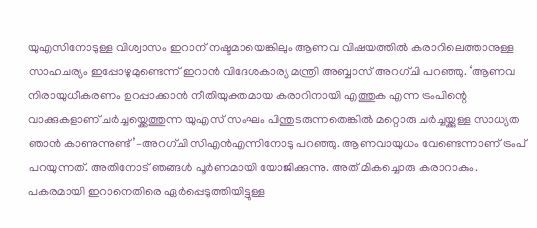യുഎസിനോടുള്ള വിശ്വാസം ഇറാന് നഷ്ടമായെങ്കിലും ആണവ വിഷയത്തിൽ കരാറിലെത്താനുള്ള സാഹചര്യം ഇപ്പോഴുമുണ്ടെന്ന് ഇറാൻ വിദേശകാര്യ മന്ത്രി അബ്ബാസ് അറഗ്ചി പറഞ്ഞു. ‘ആണവ നിരായുധീകരണം ഉറപ്പാക്കാൻ നീതിയുക്തമായ കരാറിനായി എത്തുക എന്ന ട്രംപിന്റെ വാക്കുകളാണ് ചർച്ചയ്ക്കെത്തുന്ന യുഎസ് സംഘം പിന്തുടരുന്നതെങ്കിൽ മറ്റൊരു ചർച്ചയ്ക്കുള്ള സാധ്യത ഞാൻ കാണുന്നുണ്ട്’–അറഗ്ചി സിഎൻഎന്നിനോടു പറഞ്ഞു. ആണവായുധം വേണ്ടെന്നാണ് ട്രംപ് പറയുന്നത്. അതിനോട് ഞങ്ങൾ പൂർണമായി യോജിക്കുന്നു. അത് മികച്ചൊരു കരാറാകും. പകരമായി ഇറാനെതിരെ ഏർപ്പെടുത്തിയിട്ടുള്ള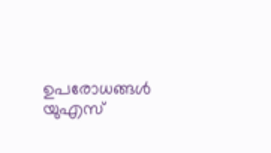ഉപരോധങ്ങൾ യുഎസ്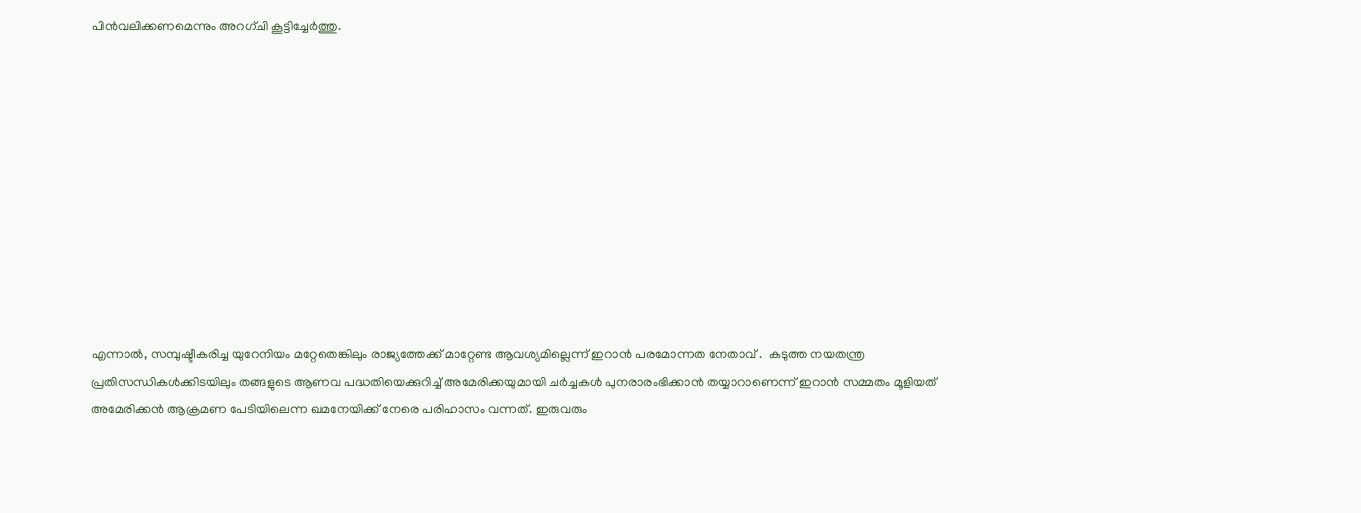പിൻവലിക്കണമെന്നും അറഗ്ചി കൂട്ടിച്ചേർത്തു.











എന്നാൽ, സമ്പുഷ്ടീകരിച്ച യുറേനിയം മറ്റേതെങ്കിലും രാജ്യത്തേക്ക് മാറ്റേണ്ട ആവശ്യമില്ലെന്ന് ഇറാൻ പരമോന്നത നേതാവ് .  കടുത്ത നയതന്ത്ര പ്രതിസന്ധികള്‍ക്കിടയിലും തങ്ങളുടെ ആണവ പദ്ധതിയെക്കുറിച്ച് അമേരിക്കയുമായി ചര്‍ച്ചകള്‍ പുനരാരംഭിക്കാന്‍ തയ്യാറാണെന്ന് ഇറാന്‍ സമ്മതം മൂളിയത് അമേരിക്കന്‍ ആക്രമണ പേടിയിലെന്ന ഖമനേയിക്ക് നേരെ പരിഹാസം വന്നത്. ഇരുവരും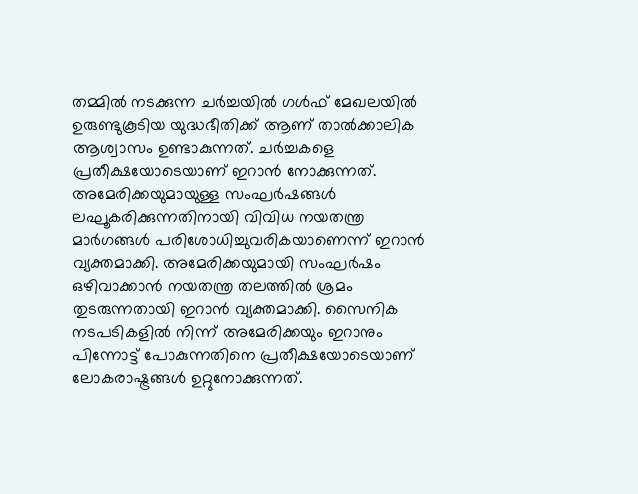തമ്മില്‍ നടക്കുന്ന ചര്‍ച്ചയില്‍ ഗള്‍ഫ് മേഖലയില്‍ ഉരുണ്ടുകൂടിയ യുദ്ധഭീതിക്ക് ആണ് താല്‍ക്കാലിക ആശ്വാസം ഉണ്ടാകുന്നത്. ചര്‍ച്ചകളെ പ്രതീക്ഷയോടെയാണ് ഇറാന്‍ നോക്കുന്നത്. അമേരിക്കയുമായുള്ള സംഘര്‍ഷങ്ങള്‍ ലഘൂകരിക്കുന്നതിനായി വിവിധ നയതന്ത്ര മാര്‍ഗങ്ങള്‍ പരിശോധിച്ചുവരികയാണെന്ന് ഇറാന്‍ വ്യക്തമാക്കി. അമേരിക്കയുമായി സംഘര്‍ഷം ഒഴിവാക്കാന്‍ നയതന്ത്ര തലത്തില്‍ ശ്രമം തുടരുന്നതായി ഇറാന്‍ വ്യക്തമാക്കി. സൈനിക നടപടികളില്‍ നിന്ന് അമേരിക്കയും ഇറാനും പിന്നോട്ട് പോകുന്നതിനെ പ്രതീക്ഷയോടെയാണ് ലോകരാഷ്ട്രങ്ങള്‍ ഉറ്റുനോക്കുന്നത്.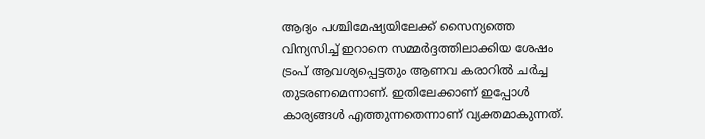ആദ്യം പശ്ചിമേഷ്യയിലേക്ക് സൈന്യത്തെ വിന്യസിച്ച് ഇറാനെ സമ്മര്‍ദ്ദത്തിലാക്കിയ ശേഷം ട്രംപ് ആവശ്യപ്പെട്ടതും ആണവ കരാറില്‍ ചര്‍ച്ച തുടരണമെന്നാണ്. ഇതിലേക്കാണ് ഇപ്പോള്‍ കാര്യങ്ങള്‍ എത്തുന്നതെന്നാണ് വ്യക്തമാകുന്നത്.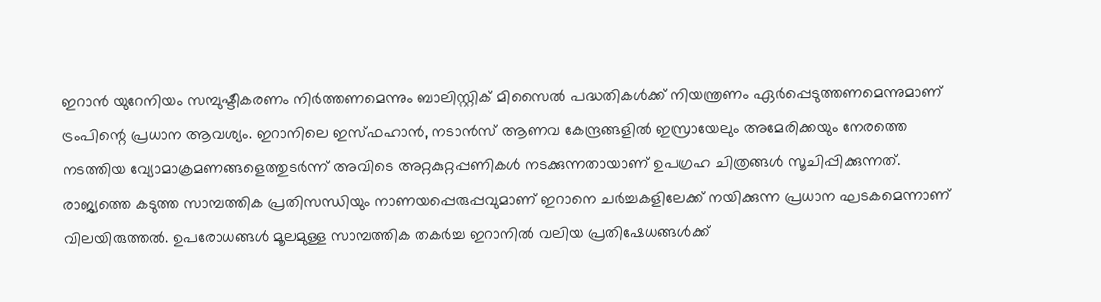ഇറാന്‍ യുറേനിയം സമ്പുഷ്ടീകരണം നിര്‍ത്തണമെന്നും ബാലിസ്റ്റിക് മിസൈല്‍ പദ്ധതികള്‍ക്ക് നിയന്ത്രണം ഏര്‍പ്പെടുത്തണമെന്നുമാണ് ട്രംപിന്റെ പ്രധാന ആവശ്യം. ഇറാനിലെ ഇസ്ഫഹാന്‍, നടാന്‍സ് ആണവ കേന്ദ്രങ്ങളില്‍ ഇസ്രായേലും അമേരിക്കയും നേരത്തെ നടത്തിയ വ്യോമാക്രമണങ്ങളെത്തുടര്‍ന്ന് അവിടെ അറ്റകുറ്റപ്പണികള്‍ നടക്കുന്നതായാണ് ഉപഗ്രഹ ചിത്രങ്ങള്‍ സൂചിപ്പിക്കുന്നത്. രാജ്യത്തെ കടുത്ത സാമ്പത്തിക പ്രതിസന്ധിയും നാണയപ്പെരുപ്പവുമാണ് ഇറാനെ ചര്‍ച്ചകളിലേക്ക് നയിക്കുന്ന പ്രധാന ഘടകമെന്നാണ് വിലയിരുത്തല്‍. ഉപരോധങ്ങള്‍ മൂലമുള്ള സാമ്പത്തിക തകര്‍ച്ച ഇറാനില്‍ വലിയ പ്രതിഷേധങ്ങള്‍ക്ക്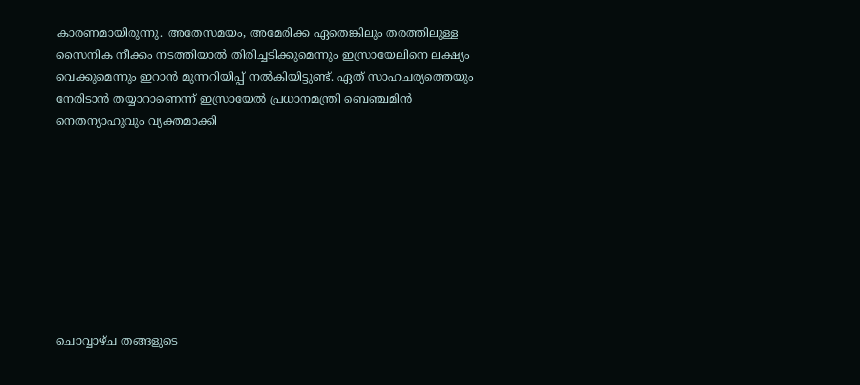കാരണമായിരുന്നു. അതേസമയം, അമേരിക്ക ഏതെങ്കിലും തരത്തിലുള്ള സൈനിക നീക്കം നടത്തിയാല്‍ തിരിച്ചടിക്കുമെന്നും ഇസ്രായേലിനെ ലക്ഷ്യം വെക്കുമെന്നും ഇറാന്‍ മുന്നറിയിപ്പ് നല്‍കിയിട്ടുണ്ട്. ഏത് സാഹചര്യത്തെയും നേരിടാന്‍ തയ്യാറാണെന്ന് ഇസ്രായേല്‍ പ്രധാനമന്ത്രി ബെഞ്ചമിന്‍ നെതന്യാഹുവും വ്യക്തമാക്കി









ചൊവ്വാഴ്ച തങ്ങളുടെ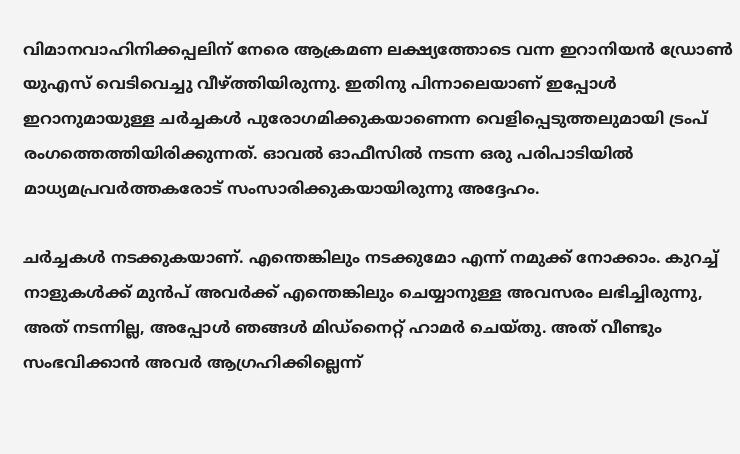വിമാനവാഹിനിക്കപ്പലിന് നേരെ ആക്രമണ ലക്ഷ്യത്തോടെ വന്ന ഇറാനിയൻ ഡ്രോൺ യുഎസ് വെടിവെച്ചു വീഴ്ത്തിയിരുന്നു. ഇതിനു പിന്നാലെയാണ് ഇപ്പോൾ ഇറാനുമായുള്ള ചർച്ചകൾ പുരോഗമിക്കുകയാണെന്ന വെളിപ്പെടുത്തലുമായി ട്രംപ് രംഗത്തെത്തിയിരിക്കുന്നത്. ഓവൽ ഓഫീസിൽ നടന്ന ഒരു പരിപാടിയിൽ മാധ്യമപ്രവർത്തകരോട് സംസാരിക്കുകയായിരുന്നു അദ്ദേഹം.

ചർച്ചകൾ നടക്കുകയാണ്. എന്തെങ്കിലും നടക്കുമോ എന്ന് നമുക്ക് നോക്കാം. കുറച്ച് നാളുകൾക്ക് മുൻപ് അവർക്ക് എന്തെങ്കിലും ചെയ്യാനുള്ള അവസരം ലഭിച്ചിരുന്നു, അത് നടന്നില്ല, അപ്പോൾ ഞങ്ങൾ മിഡ്നൈറ്റ് ഹാമർ ചെയ്തു. അത് വീണ്ടും സംഭവിക്കാൻ അവർ ആഗ്രഹിക്കില്ലെന്ന്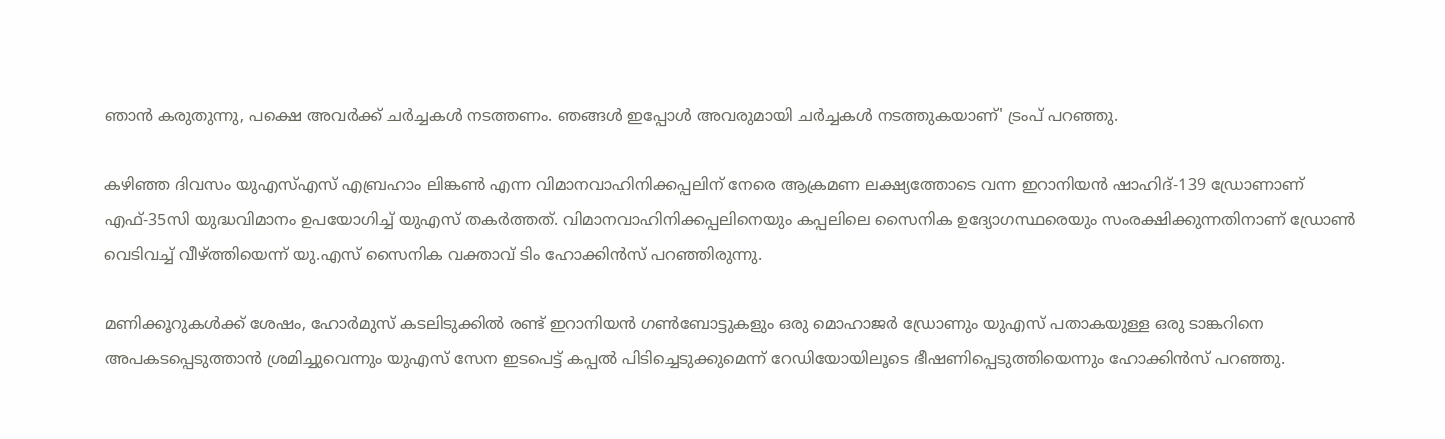ഞാൻ കരുതുന്നു, പക്ഷെ അവർക്ക് ചർച്ചകൾ നടത്തണം. ഞങ്ങൾ ഇപ്പോൾ അവരുമായി ചർച്ചകൾ നടത്തുകയാണ്' ട്രംപ് പറഞ്ഞു.

കഴിഞ്ഞ ദിവസം യുഎസ്എസ് എബ്രഹാം ലിങ്കൺ എന്ന വിമാനവാഹിനിക്കപ്പലിന് നേരെ ആക്രമണ ലക്ഷ്യത്തോടെ വന്ന ഇറാനിയൻ ഷാഹിദ്-139 ഡ്രോണാണ് എഫ്-35സി യുദ്ധവിമാനം ഉപയോഗിച്ച് യുഎസ് തകർത്തത്. വിമാനവാഹിനിക്കപ്പലിനെയും കപ്പലിലെ സൈനിക ഉദ്യോഗസ്ഥരെയും സംരക്ഷിക്കുന്നതിനാണ് ഡ്രോൺ വെടിവച്ച് വീഴ്ത്തിയെന്ന് യു.എസ് സൈനിക വക്താവ് ടിം ഹോക്കിൻസ് പറഞ്ഞിരുന്നു.

മണിക്കൂറുകൾക്ക് ശേഷം, ഹോർമുസ് കടലിടുക്കിൽ രണ്ട് ഇറാനിയൻ ഗൺബോട്ടുകളും ഒരു മൊഹാജർ ഡ്രോണും യുഎസ് പതാകയുള്ള ഒരു ടാങ്കറിനെ അപകടപ്പെടുത്താൻ ശ്രമിച്ചുവെന്നും യുഎസ് സേന ഇടപെട്ട് കപ്പൽ പിടിച്ചെടുക്കുമെന്ന് റേഡിയോയിലൂടെ ഭീഷണിപ്പെടുത്തിയെന്നും ഹോക്കിൻസ് പറഞ്ഞു.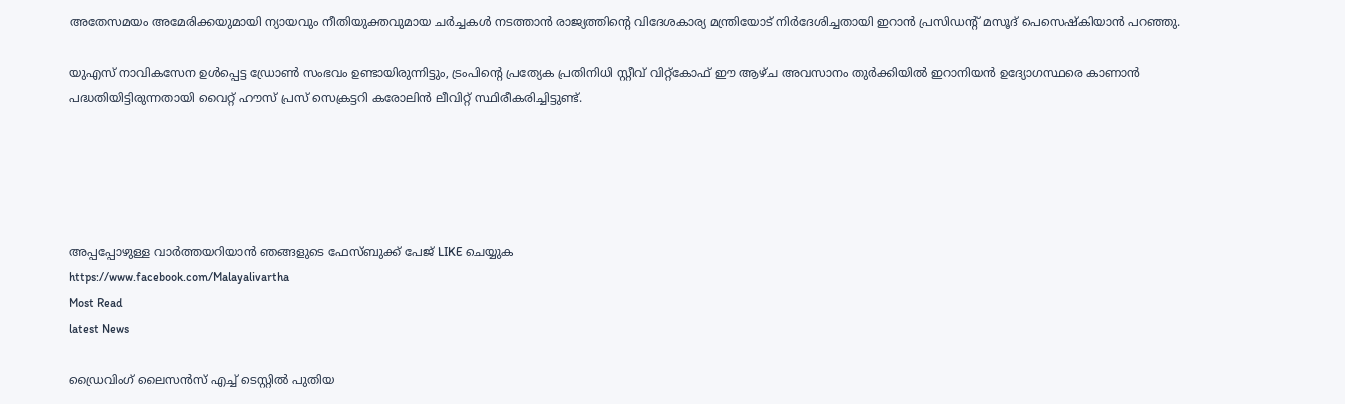അതേസമയം അമേരിക്കയുമായി ന്യായവും നീതിയുക്തവുമായ ചർച്ചകൾ നടത്താൻ രാജ്യത്തിന്റെ വിദേശകാര്യ മന്ത്രിയോട് നിർദേശിച്ചതായി ഇറാൻ പ്രസിഡന്റ് മസൂദ് പെസെഷ്‌കിയാൻ പറഞ്ഞു.

യുഎസ് നാവികസേന ഉൾപ്പെട്ട ഡ്രോൺ സംഭവം ഉണ്ടായിരുന്നിട്ടും, ട്രംപിന്റെ പ്രത്യേക പ്രതിനിധി സ്റ്റീവ് വിറ്റ്‌കോഫ് ഈ ആഴ്ച അവസാനം തുർക്കിയിൽ ഇറാനിയൻ ഉദ്യോഗസ്ഥരെ കാണാൻ പദ്ധതിയിട്ടിരുന്നതായി വൈറ്റ് ഹൗസ് പ്രസ് സെക്രട്ടറി കരോലിൻ ലീവിറ്റ് സ്ഥിരീകരിച്ചിട്ടുണ്ട്.





അപ്പപ്പോഴുള്ള വാര്‍ത്തയറിയാന്‍ ഞങ്ങളുടെ ഫേസ്‌ബുക്ക്‌ പേജ് LIKE ചെയ്യുക
https://www.facebook.com/Malayalivartha
Most Read
latest News

ഡ്രൈവിംഗ് ലൈസന്‍സ് എച്ച് ടെസ്റ്റില്‍ പുതിയ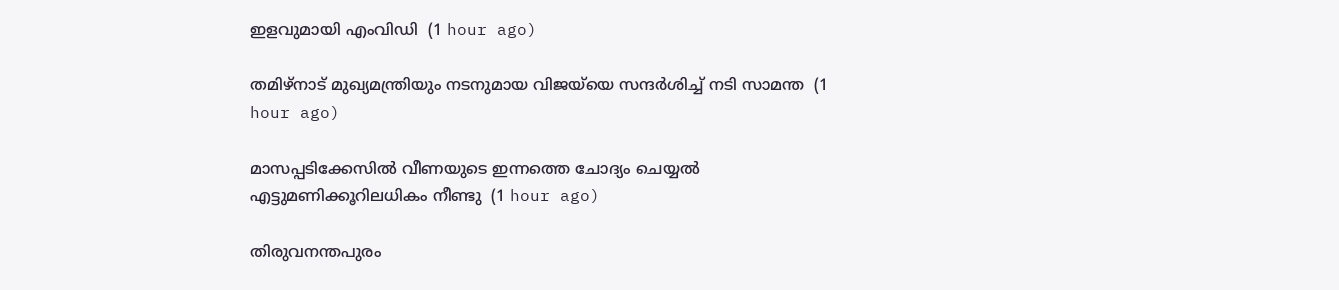ഇളവുമായി എംവിഡി  (1 hour ago)

തമിഴ്‌നാട് മുഖ്യമന്ത്രിയും നടനുമായ വിജയ്‌യെ സന്ദര്‍ശിച്ച് നടി സാമന്ത  (1 hour ago)

മാസപ്പടിക്കേസില്‍ വീണയുടെ ഇന്നത്തെ ചോദ്യം ചെയ്യല്‍ എട്ടുമണിക്കൂറിലധികം നീണ്ടു  (1 hour ago)

തിരുവനന്തപുരം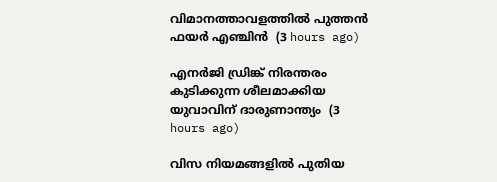വിമാനത്താവളത്തില്‍ പുത്തന്‍ ഫയര്‍ എഞ്ചിന്‍  (3 hours ago)

എനര്‍ജി ഡ്രിങ്ക് നിരന്തരം കുടിക്കുന്ന ശീലമാക്കിയ യുവാവിന് ദാരുണാന്ത്യം  (3 hours ago)

വിസ നിയമങ്ങളില്‍ പുതിയ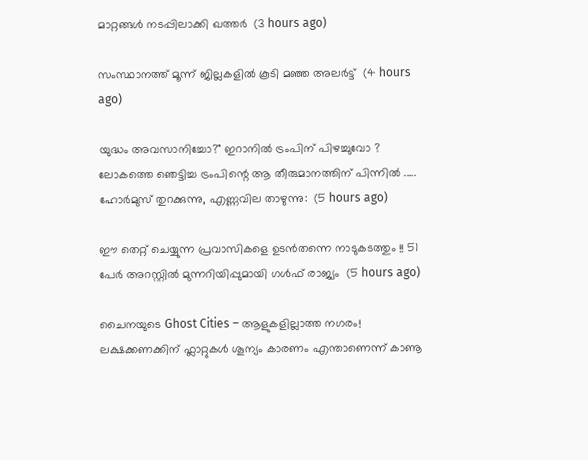മാറ്റങ്ങള്‍ നടപ്പിലാക്കി ഖത്തര്‍  (3 hours ago)

സംസ്ഥാനത്ത് മൂന്ന് ജില്ലകളില്‍ കൂടി മഞ്ഞ അലര്‍ട്ട്  (4 hours ago)

യുദ്ധം അവസാനിച്ചോ?" ഇറാനിൽ ട്രംപിന് പിഴച്ചുവോ ? ലോകത്തെ ഞെട്ടിച്ച ട്രംപിന്റെ ആ തീരുമാനത്തിന് പിന്നിൽ ..... ഹോർമുസ് തുറക്കുന്നു, എണ്ണവില താഴുന്നു:  (5 hours ago)

ഈ തെറ്റ് ചെയ്യുന്ന പ്രവാസികളെ ഉടൻതന്നെ നാടുകടത്തും !! 51 പേർ അറസ്റ്റിൽ മുന്നറിയിപ്പുമായി ഗൾഫ് രാജ്യം  (5 hours ago)

ചൈനയുടെ Ghost Cities – ആളുകളില്ലാത്ത നഗരം! ലക്ഷക്കണക്കിന് ഫ്ലാറ്റുകൾ ശൂന്യം കാരണം എന്താണെന്ന് കാണൂ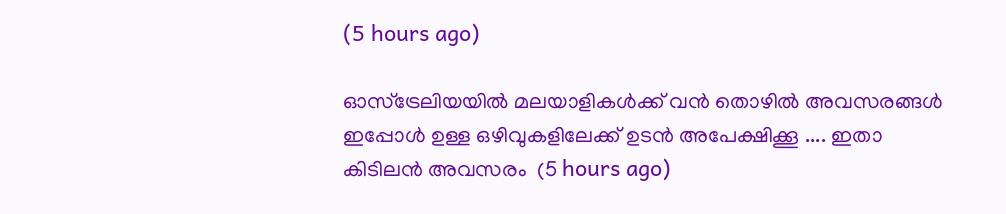(5 hours ago)

ഓസ്ട്രേലിയയിൽ മലയാളികൾക്ക് വൻ തൊഴിൽ അവസരങ്ങൾ ഇപ്പോൾ ഉള്ള ഒഴിവുകളിലേക്ക് ഉടൻ അപേക്ഷിക്കൂ .... ഇതാ കിടിലൻ അവസരം  (5 hours ago)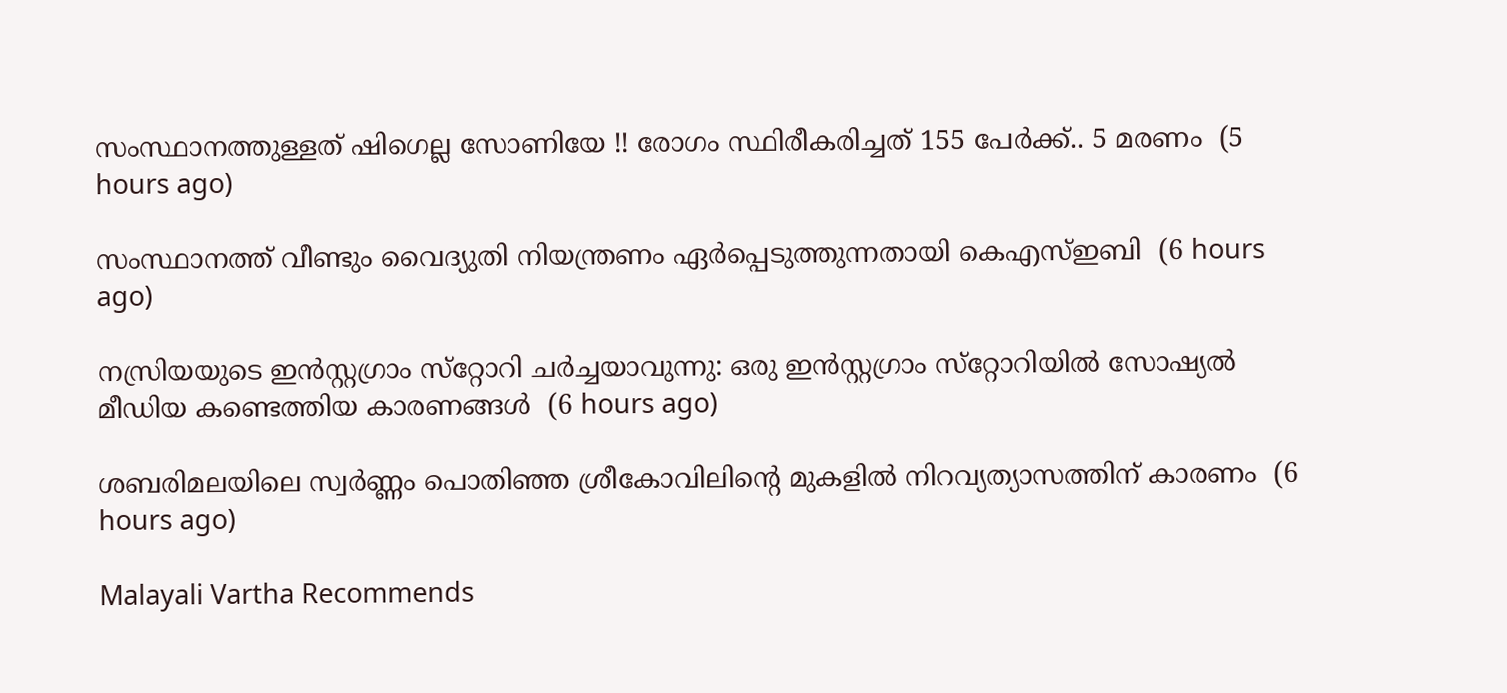സംസ്ഥാനത്തുള്ളത് ഷിഗെല്ല സോണിയേ !! രോഗം സ്ഥിരീകരിച്ചത് 155 പേർക്ക്.. 5 മരണം  (5 hours ago)

സംസ്ഥാനത്ത് വീണ്ടും വൈദ്യുതി നിയന്ത്രണം ഏര്‍പ്പെടുത്തുന്നതായി കെഎസ്ഇബി  (6 hours ago)

നസ്രിയയുടെ ഇന്‍സ്റ്റഗ്രാം സ്‌റ്റോറി ചര്‍ച്ചയാവുന്നു: ഒരു ഇന്‍സ്റ്റഗ്രാം സ്‌റ്റോറിയില്‍ സോഷ്യല്‍ മീഡിയ കണ്ടെത്തിയ കാരണങ്ങള്‍  (6 hours ago)

ശബരിമലയിലെ സ്വര്‍ണ്ണം പൊതിഞ്ഞ ശ്രീകോവിലിന്റെ മുകളില്‍ നിറവ്യത്യാസത്തിന് കാരണം  (6 hours ago)

Malayali Vartha Recommends